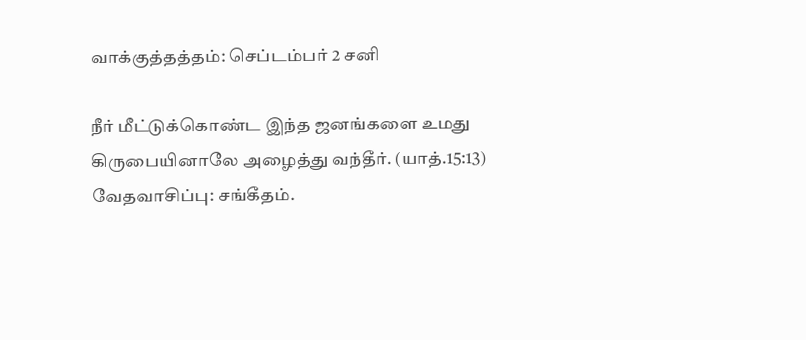வாக்குத்தத்தம்: செப்டம்பர் 2 சனி

நீர் மீட்டுக்கொண்ட இந்த ஜனங்களை உமது கிருபையினாலே அழைத்து வந்தீர். (யாத்.15:13)
வேதவாசிப்பு: சங்கீதம்.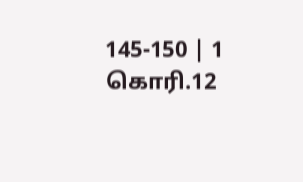145-150 | 1 கொரி.12